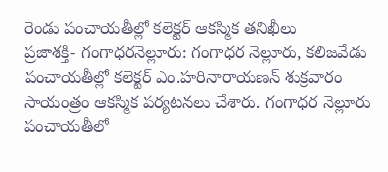రెండు పంచాయతీల్లో కలెక్టర్ ఆకస్మిక తనిఖీలు
ప్రజాశక్తి- గంగాధరనెల్లూరు: గంగాధర నెల్లూరు, కలిజవేడు పంచాయతీల్లో కలెక్టర్ ఎం.హరినారాయణన్ శుక్రవారం సాయంత్రం ఆకస్మిక పర్యటనలు చేశారు. గంగాధర నెల్లూరు పంచాయతీలో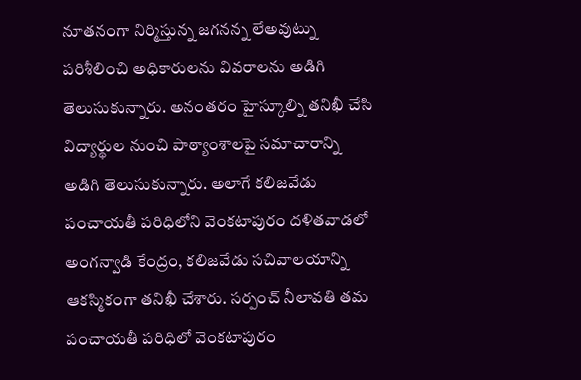నూతనంగా నిర్మిస్తున్న జగనన్న లేఅవుట్ను పరిశీలించి అధికారులను వివరాలను అడిగి తెలుసుకున్నారు. అనంతరం హైస్కూల్ని తనిఖీ చేసి విద్యార్థుల నుంచి పాఠ్యాంశాలపై సమాచారాన్ని అడిగి తెలుసుకున్నారు. అలాగే కలిజవేడు పంచాయతీ పరిధిలోని వెంకటాపురం దళితవాడలో అంగన్వాడి కేంద్రం, కలిజవేడు సచివాలయాన్ని ఆకస్మికంగా తనిఖీ చేశారు. సర్పంచ్ నీలావతి తమ పంచాయతీ పరిధిలో వెంకటాపురం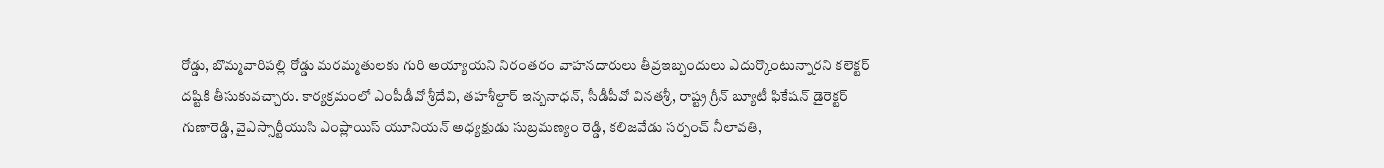రోడ్డు, బొమ్మవారిపల్లి రోడ్డు మరమ్మతులకు గురి అయ్యాయని నిరంతరం వాహనదారులు తీవ్రఇబ్బందులు ఎదుర్కొంటున్నారని కలెక్టర్ దష్టికి తీసుకువచ్చారు. కార్యక్రమంలో ఎంపీడీవో శ్రీదేవి, తహశీల్దార్ ఇన్బనాధన్, సీడీపీవో వినతశ్రీ, రాష్ట్ర గ్రీన్ బ్యూటీ ఫికేషన్ డైరెక్టర్ గుణారెడ్డి, వైఎస్సార్టీయుసి ఎంప్లాయిస్ యూనియన్ అధ్యక్షుడు సుబ్రమణ్యం రెడ్డి, కలిజవేడు సర్పంచ్ నీలావతి,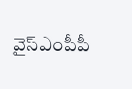వైస్ఎంపీపీ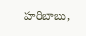హరిబాబు,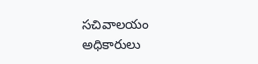సచివాలయం అధికారులు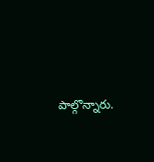పాల్గొన్నారు.